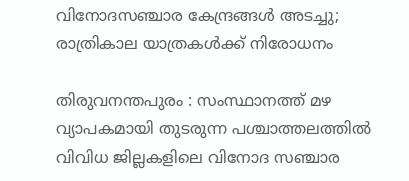വിനോദസഞ്ചാര കേന്ദ്രങ്ങൾ അടച്ചു; രാത്രികാല യാത്രകൾക്ക് നിരോധനം

തിരുവനന്തപുരം : സംസ്ഥാനത്ത് മഴ വ്യാപകമായി തുടരുന്ന പശ്ചാത്തലത്തിൽ വിവിധ ജില്ലകളിലെ വിനോദ സഞ്ചാര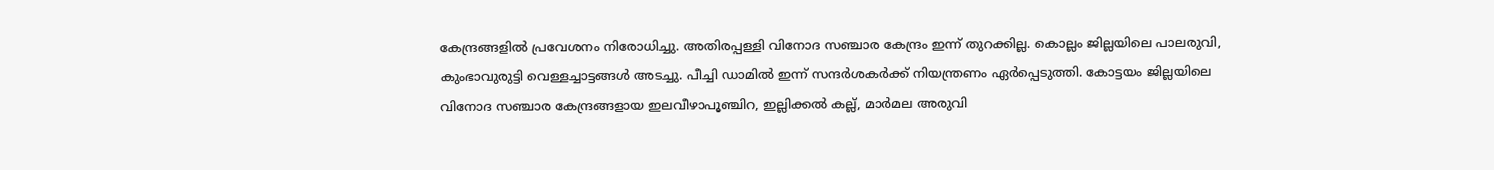കേന്ദ്രങ്ങളിൽ പ്രവേശനം നിരോധിച്ചു. അതിരപ്പള്ളി വിനോദ സഞ്ചാര കേന്ദ്രം ഇന്ന് തുറക്കില്ല. കൊല്ലം ജില്ലയിലെ പാലരുവി, കുംഭാവുരുട്ടി വെള്ളച്ചാട്ടങ്ങൾ അടച്ചു. പീച്ചി ഡാമിൽ ഇന്ന് സന്ദർശകർക്ക് നിയന്ത്രണം ഏർപ്പെടുത്തി. കോട്ടയം ജില്ലയിലെ വിനോദ സഞ്ചാര കേന്ദ്രങ്ങളായ ഇലവീഴാപൂഞ്ചിറ, ഇല്ലിക്കൽ കല്ല്, മാർമല അരുവി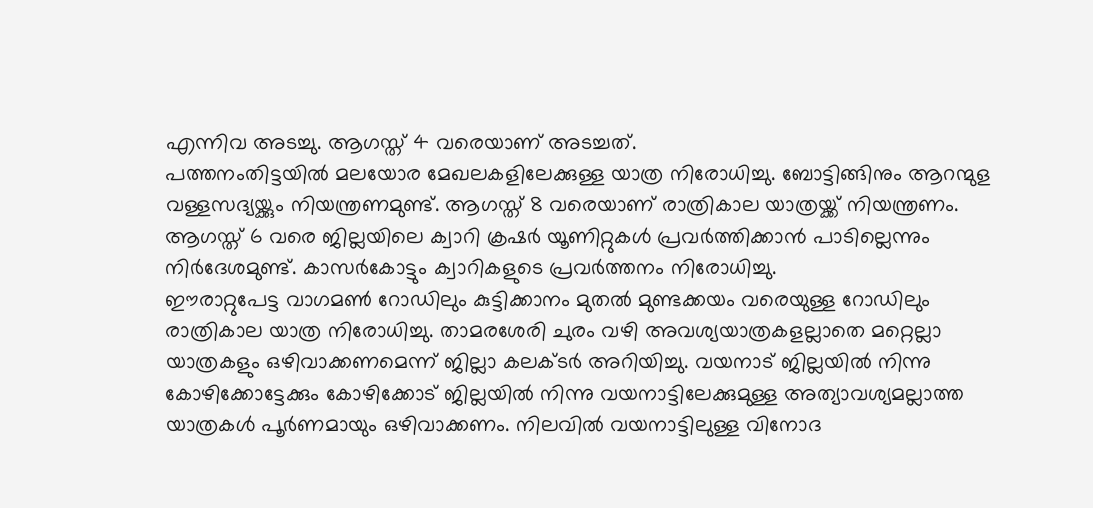എന്നിവ അടച്ചു. ആഗസ്ത് 4 വരെയാണ് അടച്ചത്.
പത്തനംതിട്ടയിൽ മലയോര മേഖലകളിലേക്കുള്ള യാത്ര നിരോധിച്ചു. ബോട്ടിങ്ങിനും ആറന്മുള വള്ളസദ്യയ്ക്കും നിയന്ത്രണമുണ്ട്. ആഗസ്ത് 8 വരെയാണ് രാത്രികാല യാത്രയ്ക്ക് നിയന്ത്രണം. ആഗസ്ത് 6 വരെ ജില്ലയിലെ ക്വാറി ക്രഷർ യൂണിറ്റുകൾ പ്രവർത്തിക്കാൻ പാടില്ലെന്നും നിർദേശമുണ്ട്. കാസർകോട്ടും ക്വാറികളുടെ പ്രവർത്തനം നിരോധിച്ചു.
ഈരാറ്റുപേട്ട വാഗമൺ റോഡിലും കുട്ടിക്കാനം മുതൽ മുണ്ടക്കയം വരെയുള്ള റോഡിലും രാത്രികാല യാത്ര നിരോധിച്ചു. താമരശേരി ചുരം വഴി അവശ്യയാത്രകളല്ലാതെ മറ്റെല്ലാ യാത്രകളും ഒഴിവാക്കണമെന്ന് ജില്ലാ കലക്ടർ അറിയിച്ചു. വയനാട് ജില്ലയിൽ നിന്നു കോഴിക്കോട്ടേക്കും കോഴിക്കോട് ജില്ലയിൽ നിന്നു വയനാട്ടിലേക്കുമുള്ള അത്യാവശ്യമല്ലാത്ത യാത്രകൾ പൂർണമായും ഒഴിവാക്കണം. നിലവിൽ വയനാട്ടിലുള്ള വിനോദ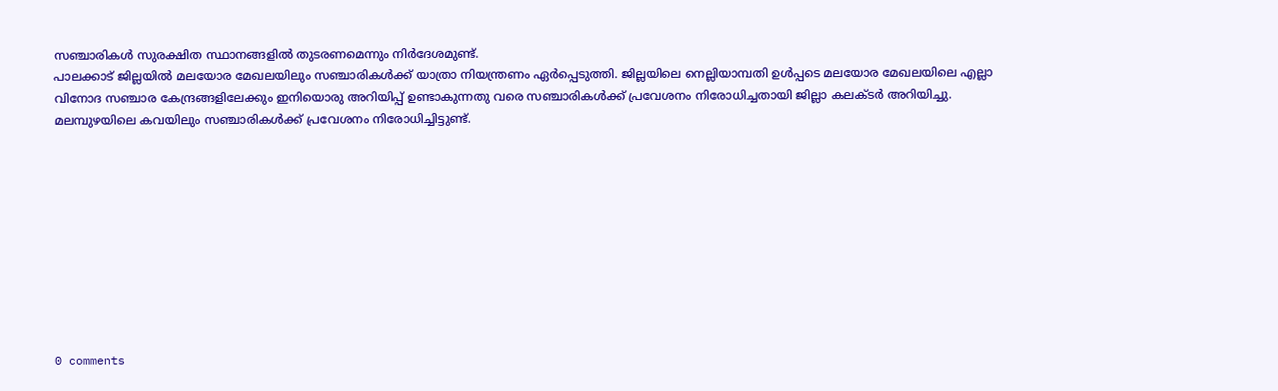സഞ്ചാരികൾ സുരക്ഷിത സ്ഥാനങ്ങളിൽ തുടരണമെന്നും നിർദേശമുണ്ട്.
പാലക്കാട് ജില്ലയിൽ മലയോര മേഖലയിലും സഞ്ചാരികൾക്ക് യാത്രാ നിയന്ത്രണം ഏർപ്പെടുത്തി. ജില്ലയിലെ നെല്ലിയാമ്പതി ഉൾപ്പടെ മലയോര മേഖലയിലെ എല്ലാ വിനോദ സഞ്ചാര കേന്ദ്രങ്ങളിലേക്കും ഇനിയൊരു അറിയിപ്പ് ഉണ്ടാകുന്നതു വരെ സഞ്ചാരികൾക്ക് പ്രവേശനം നിരോധിച്ചതായി ജില്ലാ കലക്ടർ അറിയിച്ചു. മലമ്പുഴയിലെ കവയിലും സഞ്ചാരികൾക്ക് പ്രവേശനം നിരോധിച്ചിട്ടുണ്ട്.










0 comments